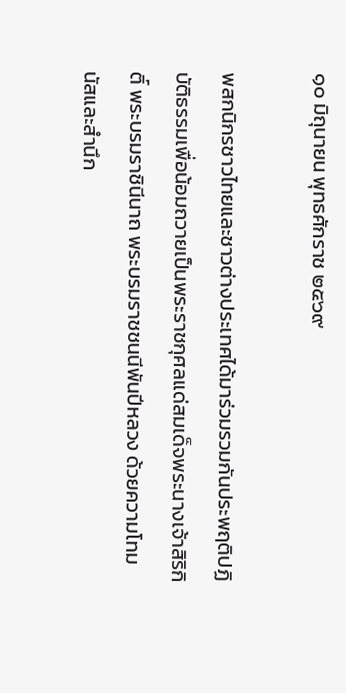๑๐ มิถุนายน พุทธศักราช ๒๕๖๙

พสกนิกรชาวไทยและชาวต่างประเทศได้มาร่วมรวมกันประพฤติปฏิบัติธรรมเพื่อน้อมถวายเป็นพระราชกุศลแด่สมเด็จพระนางเจ้าสิริกิติ์ พระบรมราชินีนาถ พระบรมราชชนนีพันปีหลวง ด้วยความโทมนัสและสำนึก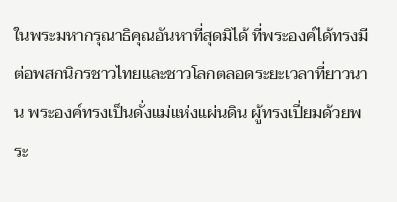ในพระมหากรุณาธิคุณอันหาที่สุดมิได้ ที่พระองค์ได้ทรงมีต่อพสกนิกรชาวไทยและชาวโลกตลอดระยะเวลาที่ยาวนาน พระองค์ทรงเป็นดั่งแม่แห่งแผ่นดิน ผู้ทรงเปี่ยมด้วยพระ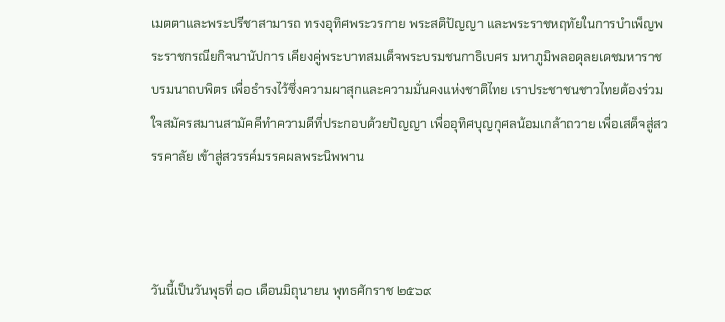เมตตาและพระปรีชาสามารถ ทรงอุทิศพระวรกาย พระสติปัญญา และพระราชหฤทัยในการบำเพ็ญพระราชกรณียกิจนานัปการ เคียงคู่พระบาทสมเด็จพระบรมชนกาธิเบศร มหาภูมิพลอดุลยเดชมหาราช บรมนาถบพิตร เพื่อธำรงไว้ซึ่งความผาสุกและความมั่นคงแห่งชาติไทย เราประชาชนชาวไทยต้องร่วมใจสมัครสมานสามัคคีทำความดีที่ประกอบด้วยปัญญา เพื่ออุทิศบุญกุศลน้อมเกล้าถวาย เพื่อเสด็จสู่สวรรคาลัย เข้าสู่สวรรค์มรรคผลพระนิพพาน



วันนี้เป็นวันพุธที่ ๑๐ เดือนมิถุนายน พุทธศักราช ๒๕๖๙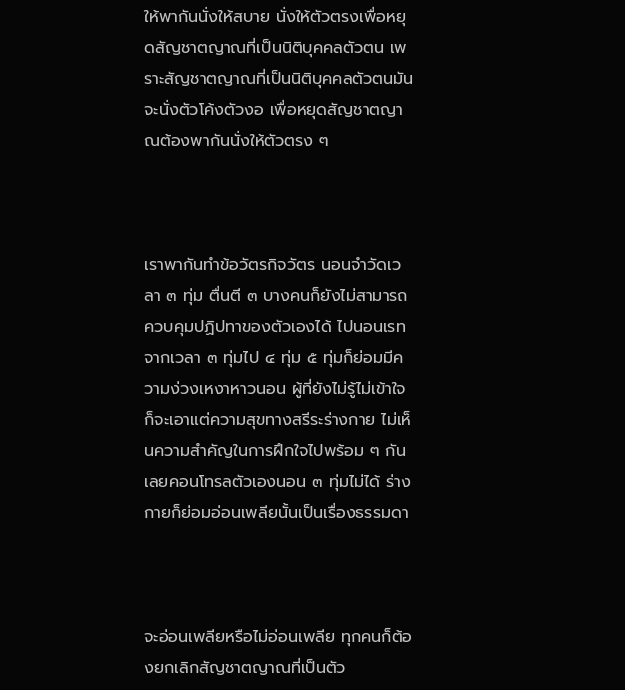ให้พากันนั่งให้สบาย นั่งให้ตัวตรงเพื่อหยุดสัญชาตญาณที่เป็นนิติบุคคลตัวตน เพราะสัญชาตญาณที่เป็นนิติบุคคลตัวตนมันจะนั่งตัวโค้งตัวงอ เพื่อหยุดสัญชาตญาณต้องพากันนั่งให้ตัวตรง ๆ



เราพากันทำข้อวัตรกิจวัตร นอนจำวัดเวลา ๓ ทุ่ม ตื่นตี ๓ บางคนก็ยังไม่สามารถควบคุมปฏิปทาของตัวเองได้ ไปนอนเรทจากเวลา ๓ ทุ่มไป ๔ ทุ่ม ๕ ทุ่มก็ย่อมมีความง่วงเหงาหาวนอน ผู้ที่ยังไม่รู้ไม่เข้าใจก็จะเอาแต่ความสุขทางสรีระร่างกาย ไม่เห็นความสำคัญในการฝึกใจไปพร้อม ๆ กัน เลยคอนโทรลตัวเองนอน ๓ ทุ่มไม่ได้ ร่างกายก็ย่อมอ่อนเพลียนั้นเป็นเรื่องธรรมดา



จะอ่อนเพลียหรือไม่อ่อนเพลีย ทุกคนก็ต้องยกเลิกสัญชาตญาณที่เป็นตัว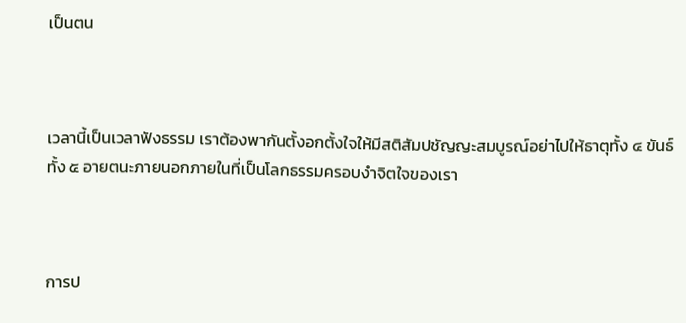เป็นตน



เวลานี้เป็นเวลาฟังธรรม เราต้องพากันตั้งอกตั้งใจให้มีสติสัมปชัญญะสมบูรณ์อย่าไปให้ธาตุทั้ง ๔ ขันธ์ทั้ง ๕ อายตนะภายนอกภายในที่เป็นโลกธรรมครอบงำจิตใจของเรา



การป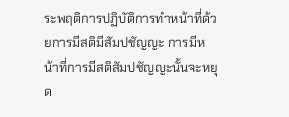ระพฤติการปฏิบัติการทำหน้าที่ด้วยการมีสติมีสัมปชัญญะ การมีหน้าที่การมีสติสัมปชัญญะนั้นจะหยุด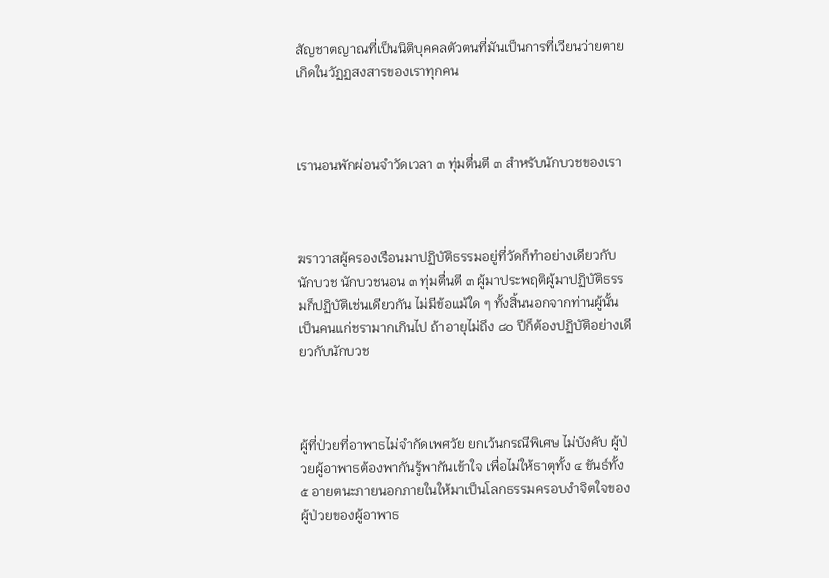สัญชาตญาณที่เป็นนิติบุคคลตัวตนที่มันเป็นการที่เวียนว่ายตายเกิดในวัฏฏสงสารของเราทุกคน



เรานอนพักผ่อนจำวัดเวลา ๓ ทุ่มตื่นตี ๓ สำหรับนักบวชของเรา



ฆราวาสผู้ครองเรือนมาปฏิบัติธรรมอยู่ที่วัดก็ทำอย่างเดียวกับนักบวช นักบวชนอน ๓ ทุ่มตื่นตี ๓ ผู้มาประพฤติผู้มาปฏิบัติธรรมก็ปฏิบัติเช่นเดียวกัน ไม่มีข้อแม้ใด ๆ ทั้งสิ้นนอกจากท่านผู้นั้นเป็นคนแก่ชรามากเกินไป ถ้าอายุไม่ถึง ๘๐ ปีก็ต้องปฏิบัติอย่างเดียวกับนักบวช



ผู้ที่ป่วยที่อาพาธไม่จำกัดเพศวัย ยกเว้นกรณีพิเศษ ไม่บังคับ ผู้ป่วยผู้อาพาธต้องพากันรู้พากันเข้าใจ เพื่อไม่ให้ธาตุทั้ง ๔ ขันธ์ทั้ง ๕ อายตนะภายนอกภายในให้มาเป็นโลกธรรมครอบงำจิตใจของผู้ป่วยของผู้อาพาธ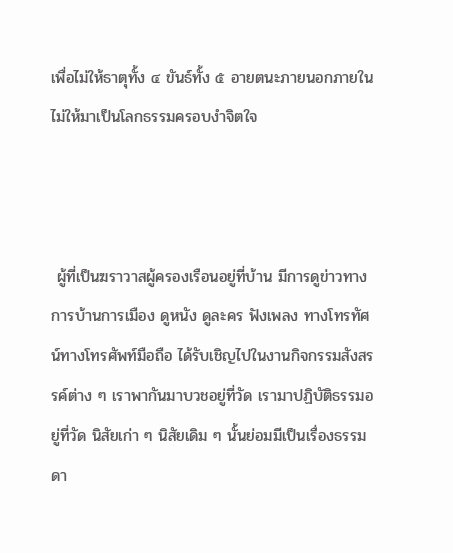เพื่อไม่ให้ธาตุทั้ง ๔ ขันธ์ทั้ง ๕ อายตนะภายนอกภายในไม่ให้มาเป็นโลกธรรมครอบงำจิตใจ



 ผู้ที่เป็นฆราวาสผู้ครองเรือนอยู่ที่บ้าน มีการดูข่าวทางการบ้านการเมือง ดูหนัง ดูละคร ฟังเพลง ทางโทรทัศน์ทางโทรศัพท์มือถือ ได้รับเชิญไปในงานกิจกรรมสังสรรค์ต่าง ๆ เราพากันมาบวชอยู่ที่วัด เรามาปฏิบัติธรรมอยู่ที่วัด นิสัยเก่า ๆ นิสัยเดิม ๆ นั้นย่อมมีเป็นเรื่องธรรมดา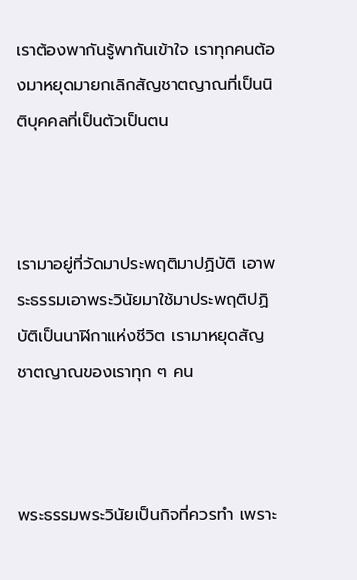เราต้องพากันรู้พากันเข้าใจ เราทุกคนต้องมาหยุดมายกเลิกสัญชาตญาณที่เป็นนิติบุคคลที่เป็นตัวเป็นตน



เรามาอยู่ที่วัดมาประพฤติมาปฏิบัติ เอาพระธรรมเอาพระวินัยมาใช้มาประพฤติปฏิบัติเป็นนาฬิกาแห่งชีวิต เรามาหยุดสัญชาตญาณของเราทุก ๆ คน



พระธรรมพระวินัยเป็นกิจที่ควรทำ เพราะ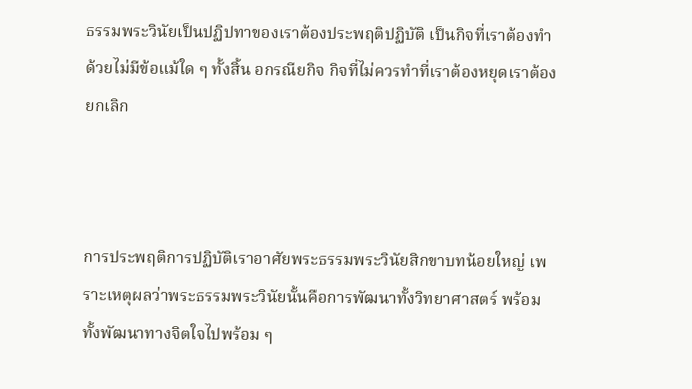ธรรมพระวินัยเป็นปฏิปทาของเราต้องประพฤติปฏิบัติ เป็นกิจที่เราต้องทำ ด้วยไม่มีข้อแม้ใด ๆ ทั้งสิ้น อกรณียกิจ กิจที่ไม่ควรทำที่เราต้องหยุดเราต้องยกเลิก



การประพฤติการปฏิบัติเราอาศัยพระธรรมพระวินัยสิกขาบทน้อยใหญ่ เพราะเหตุผลว่าพระธรรมพระวินัยนั้นคือการพัฒนาทั้งวิทยาศาสตร์ พร้อมทั้งพัฒนาทางจิตใจไปพร้อม ๆ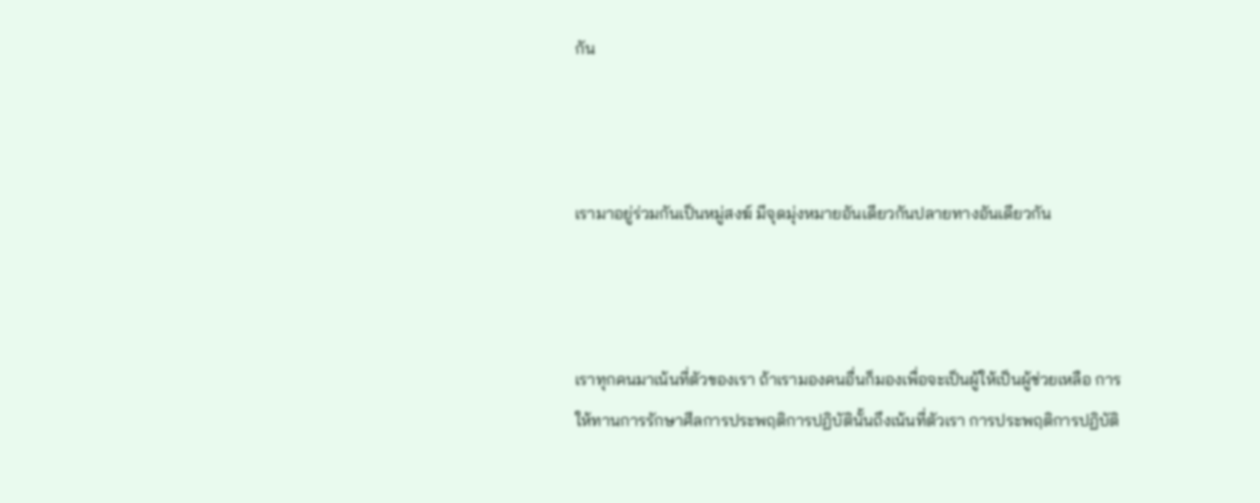กัน



เรามาอยู่ร่วมกันเป็นหมู่สงฆ์ มีจุดมุ่งหมายอันเดียวกันปลายทางอันเดียวกัน



เราทุกคนมาเน้นที่ตัวของเรา ถ้าเรามองคนอื่นก็มองเพื่อจะเป็นผู้ให้เป็นผู้ช่วยเหลือ การให้ทานการรักษาศีลการประพฤติการปฏิบัตินั้นถึงเน้นที่ตัวเรา การประพฤติการปฏิบัติ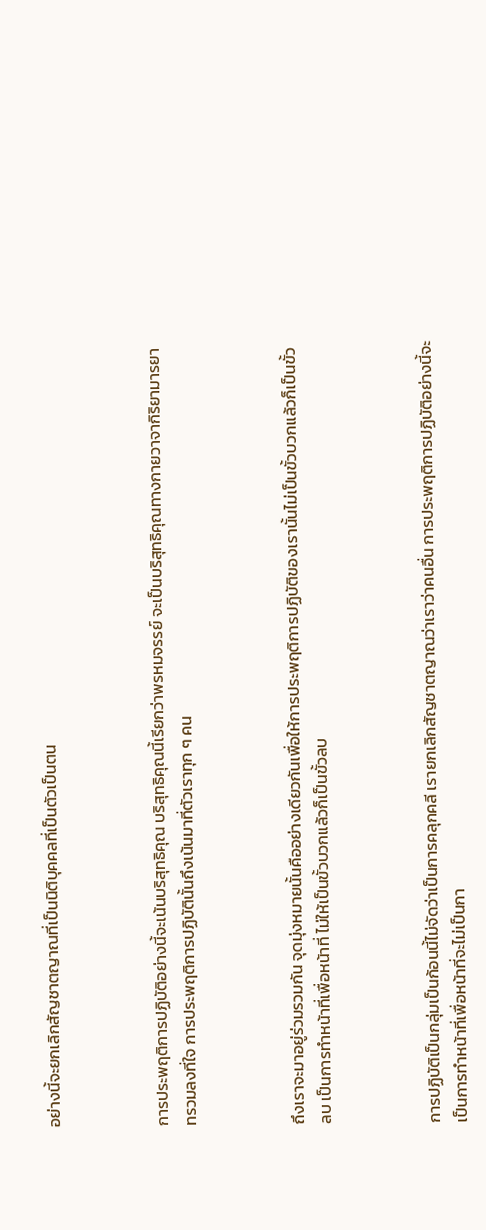อย่างนี้จะยกเลิกสัญชาตญาณที่เป็นนิติบุคคลที่เป็นตัวเป็นตน



การประพฤติการปฏิบัติอย่างนี้จะเน้นบริสุทธิคุณ บริสุทธิคุณนี้เรียกว่าพรหมจรรย์ จะเป็นบริสุทธิคุณทางกายวาจากิริยามารยาทรวมลงที่ใจ การประพฤติการปฏิบัตินั้นถึงเน้นมาที่ตัวเราทุก ๆ คน



ถึงเราจะมาอยู่ร่วมรวมกัน จุดมุ่งหมายนั้นคืออย่างเดียวกันเพื่อให้การประพฤติการปฏิบัติของเรานั้นไม่เป็นขั้วบวกแล้วก็เป็นขั้วลบ เป็นการทำหน้าที่เพื่อหน้าที่ ไม่ให้เป็นขั้วบวกแล้วก็เป็นขั้วลบ



การปฏิบัติเป็นกลุ่มเป็นก้อนนี้ไม่จัดว่าเป็นการคลุกคลี เรายกเลิกสัญชาตญาณว่าเราว่าคนอื่น การประพฤติการปฏิบัติอย่างนี้จะเป็นการทำหน้าที่เพื่อหน้าที่จะไม่เป็นกา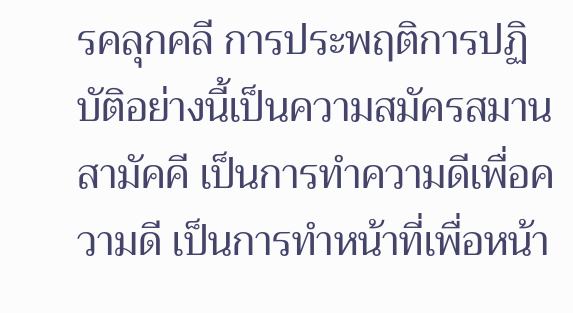รคลุกคลี การประพฤติการปฏิบัติอย่างนี้เป็นความสมัครสมานสามัคคี เป็นการทำความดีเพื่อความดี เป็นการทำหน้าที่เพื่อหน้า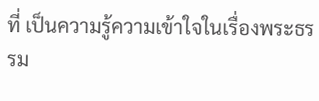ที่ เป็นความรู้ความเข้าใจในเรื่องพระธรรม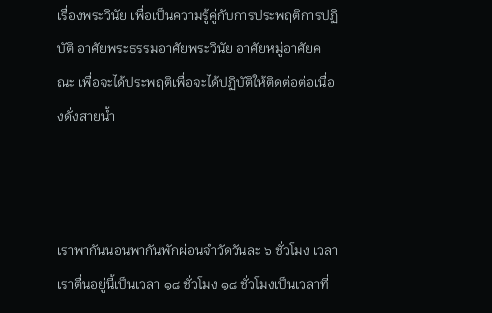เรื่องพระวินัย เพื่อเป็นความรู้คู่กับการประพฤติการปฏิบัติ อาศัยพระธรรมอาศัยพระวินัย อาศัยหมู่อาศัยคณะ เพื่อจะได้ประพฤติเพื่อจะได้ปฏิบัติให้ติดต่อต่อเนื่องดั่งสายน้ำ



เราพากันนอนพากันพักผ่อนจำวัดวันละ ๖ ชั่วโมง เวลาเราตื่นอยู่นี้เป็นเวลา ๑๘ ชั่วโมง ๑๘ ชั่วโมงเป็นเวลาที่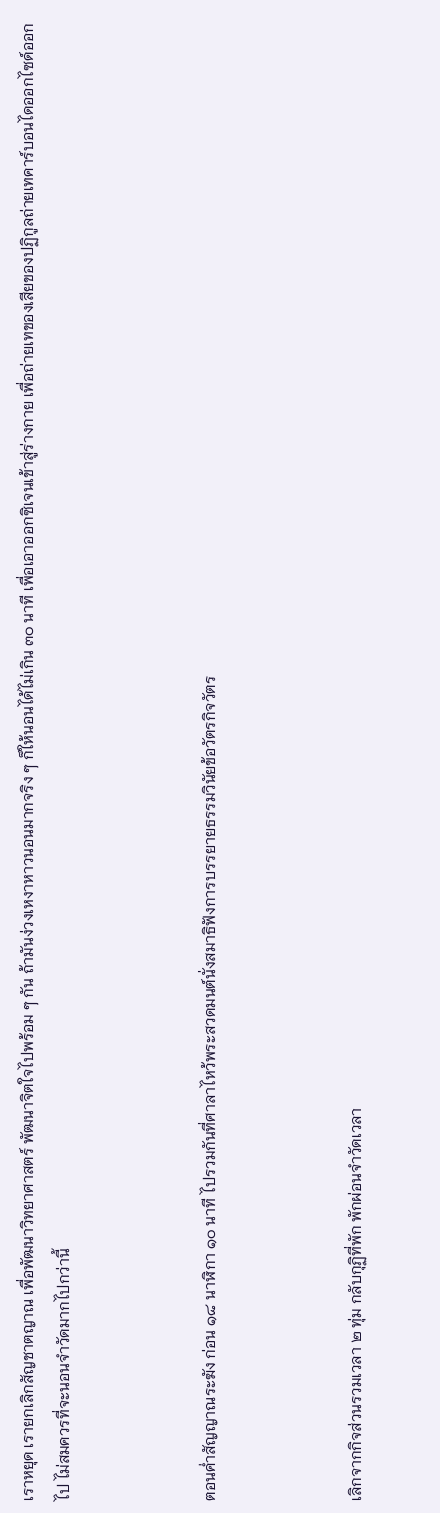เราหยุด เรายกเลิกสัญชาตญาณ เพื่อพัฒนาวิทยาศาสตร์ พัฒนาจิตใจไปพร้อม ๆ กัน ถ้ามันง่วงเหงาหาวนอนมากจริง ๆ ก็ให้นอนได้ไม่เกิน ๓๐ นาที เพื่อเอาออกซิเจนเข้าสู่ร่างกาย เพื่อถ่ายเทของเสียของปฏิกูลถ่ายเทคาร์บอนไดออกไซด์ออกไป ไม่สมควรที่จะนอนจำวัดมากไปกว่านี้



ตอนค่ำสัญญาณระฆัง ก่อน ๑๘ นาฬิกา ๑๐ นาที ไปรวมกันที่ศาลาไหว้พระสวดมนต์นั่งสมาธิฟังการบรรยายธรรมวินัยข้อวัตรกิจวัตร



เลิกจากกิจส่วนรวมเวลา ๒ ทุ่ม กลับกุฏิที่พัก พักผ่อนจำวัดเวลา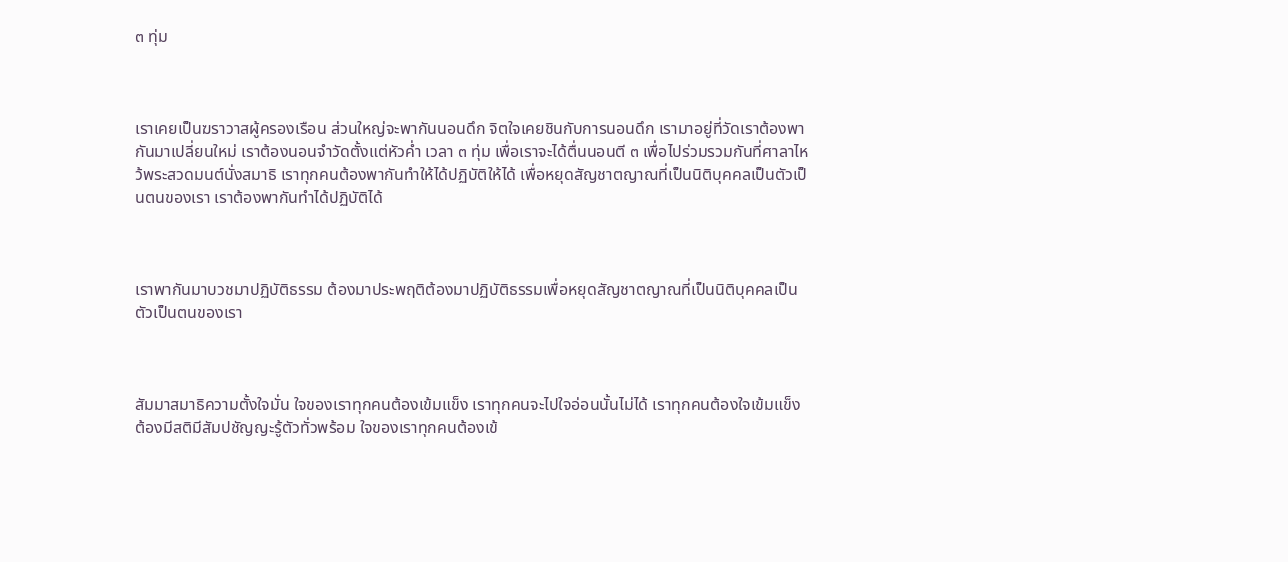๓ ทุ่ม



เราเคยเป็นฆราวาสผู้ครองเรือน ส่วนใหญ่จะพากันนอนดึก จิตใจเคยชินกับการนอนดึก เรามาอยู่ที่วัดเราต้องพากันมาเปลี่ยนใหม่ เราต้องนอนจำวัดตั้งแต่หัวค่ำ เวลา ๓ ทุ่ม เพื่อเราจะได้ตื่นนอนตี ๓ เพื่อไปร่วมรวมกันที่ศาลาไหว้พระสวดมนต์นั่งสมาธิ เราทุกคนต้องพากันทำให้ได้ปฏิบัติให้ได้ เพื่อหยุดสัญชาตญาณที่เป็นนิติบุคคลเป็นตัวเป็นตนของเรา เราต้องพากันทำได้ปฏิบัติได้



เราพากันมาบวชมาปฏิบัติธรรม ต้องมาประพฤติต้องมาปฏิบัติธรรมเพื่อหยุดสัญชาตญาณที่เป็นนิติบุคคลเป็นตัวเป็นตนของเรา



สัมมาสมาธิความตั้งใจมั่น ใจของเราทุกคนต้องเข้มแข็ง เราทุกคนจะไปใจอ่อนนั้นไม่ได้ เราทุกคนต้องใจเข้มแข็ง ต้องมีสติมีสัมปชัญญะรู้ตัวทั่วพร้อม ใจของเราทุกคนต้องเข้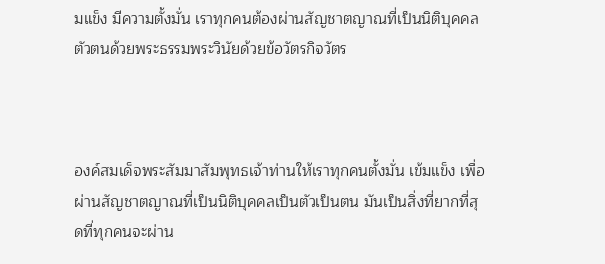มแข็ง มีความตั้งมั่น เราทุกคนต้องผ่านสัญชาตญาณที่เป็นนิติบุคคลตัวตนด้วยพระธรรมพระวินัยด้วยข้อวัตรกิจวัตร



องค์สมเด็จพระสัมมาสัมพุทธเจ้าท่านให้เราทุกคนตั้งมั่น เข้มแข็ง เพื่อผ่านสัญชาตญาณที่เป็นนิติบุคคลเป็นตัวเป็นตน มันเป็นสิ่งที่ยากที่สุดที่ทุกคนจะผ่าน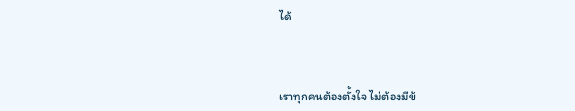ได้



เราทุกคนต้องตั้งใจ ไม่ต้องมีข้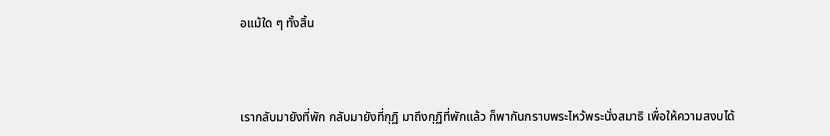อแม้ใด ๆ ทั้งสิ้น



เรากลับมายังที่พัก กลับมายังที่กุฏิ มาถึงกุฏิที่พักแล้ว ก็พากันกราบพระไหว้พระนั่งสมาธิ เพื่อให้ความสงบได้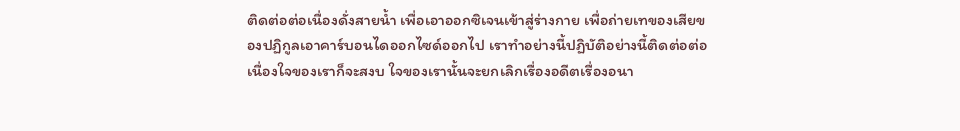ติดต่อต่อเนื่องดั่งสายน้ำ เพื่อเอาออกซิเจนเข้าสู่ร่างกาย เพื่อถ่ายเทของเสียของปฏิกูลเอาคาร์บอนไดออกไซด์ออกไป เราทำอย่างนี้ปฏิบัติอย่างนี้ติดต่อต่อเนื่องใจของเราก็จะสงบ ใจของเรานั้นจะยกเลิกเรื่องอดีตเรื่องอนา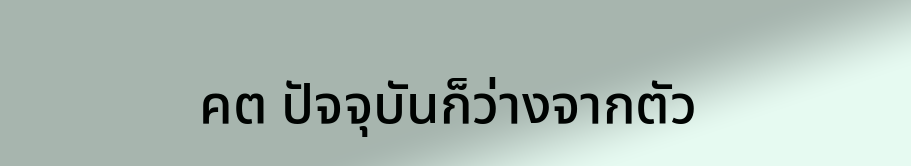คต ปัจจุบันก็ว่างจากตัว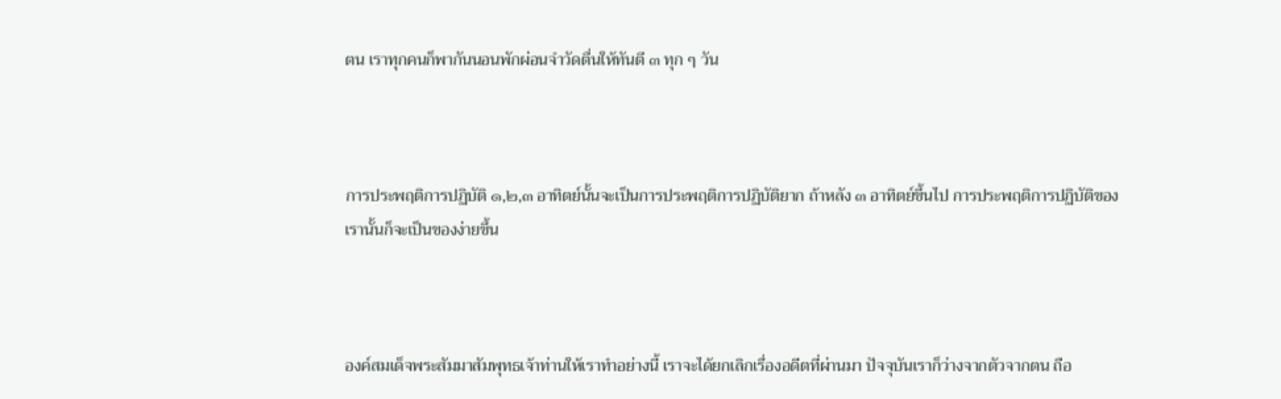ตน เราทุกคนก็พากันนอนพักผ่อนจำวัดตื่นให้ทันตี ๓ ทุก ๆ วัน



การประพฤติการปฏิบัติ ๑,๒,๓ อาทิตย์นั้นจะเป็นการประพฤติการปฏิบัติยาก ถ้าหลัง ๓ อาทิตย์ขึ้นไป การประพฤติการปฏิบัติของเรานั้นก็จะเป็นของง่ายขึ้น



องค์สมเด็จพระสัมมาสัมพุทธเจ้าท่านให้เราทำอย่างนี้ เราจะได้ยกเลิกเรื่องอดีตที่ผ่านมา ปัจจุบันเราก็ว่างจากตัวจากตน ถือ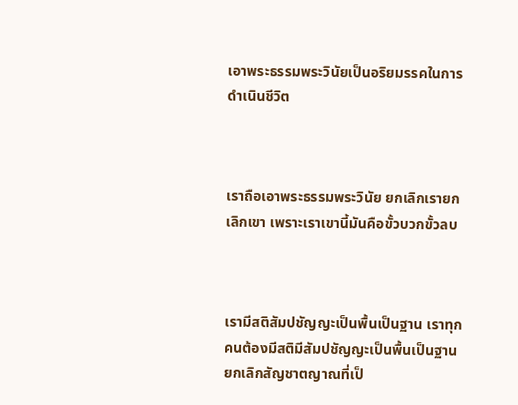เอาพระธรรมพระวินัยเป็นอริยมรรคในการดำเนินชีวิต



เราถือเอาพระธรรมพระวินัย ยกเลิกเรายกเลิกเขา เพราะเราเขานี้มันคือขั้วบวกขั้วลบ



เรามีสติสัมปชัญญะเป็นพื้นเป็นฐาน เราทุกคนต้องมีสติมีสัมปชัญญะเป็นพื้นเป็นฐาน ยกเลิกสัญชาตญาณที่เป็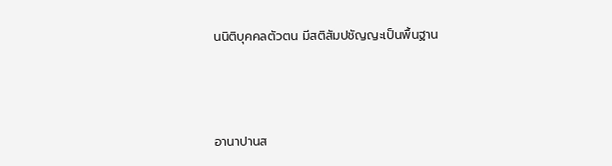นนิติบุคคลตัวตน มีสติสัมปชัญญะเป็นพื้นฐาน



อานาปานส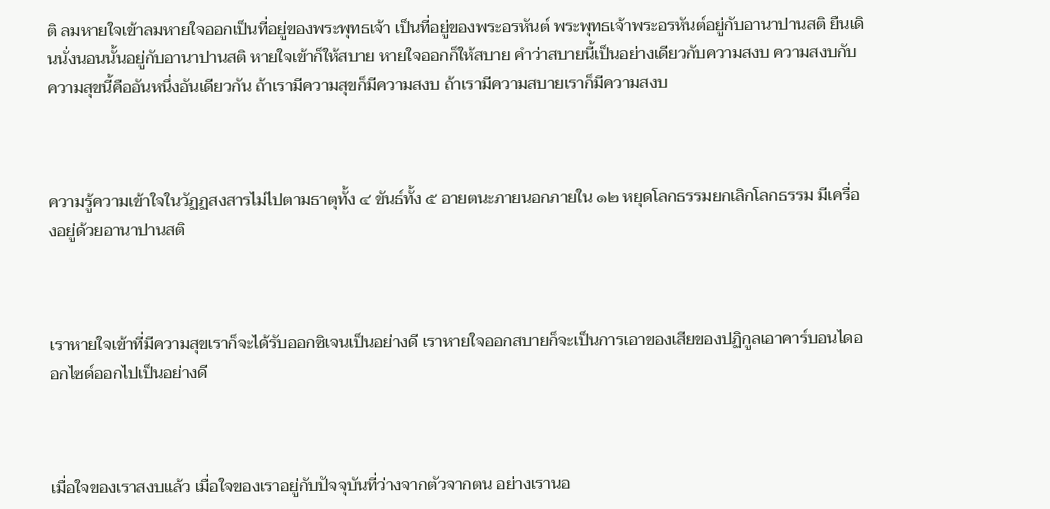ติ ลมหายใจเข้าลมหายใจออกเป็นที่อยู่ของพระพุทธเจ้า เป็นที่อยู่ของพระอรหันต์ พระพุทธเจ้าพระอรหันต์อยู่กับอานาปานสติ ยืนเดินนั่งนอนนั้นอยู่กับอานาปานสติ หายใจเข้าก็ให้สบาย หายใจออกก็ให้สบาย คำว่าสบายนี้เป็นอย่างเดียวกับความสงบ ความสงบกับความสุขนี้คืออันหนึ่งอันเดียวกัน ถ้าเรามีความสุขก็มีความสงบ ถ้าเรามีความสบายเราก็มีความสงบ



ความรู้ความเข้าใจในวัฏฏสงสารไม่ไปตามธาตุทั้ง ๔ ขันธ์ทั้ง ๕ อายตนะภายนอกภายใน ๑๒ หยุดโลกธรรมยกเลิกโลกธรรม มีเครื่องอยู่ด้วยอานาปานสติ



เราหายใจเข้าที่มีความสุขเราก็จะได้รับออกซิเจนเป็นอย่างดี เราหายใจออกสบายก็จะเป็นการเอาของเสียของปฏิกูลเอาคาร์บอนไดออกไซด์ออกไปเป็นอย่างดี



เมื่อใจของเราสงบแล้ว เมื่อใจของเราอยู่กับปัจจุบันที่ว่างจากตัวจากตน อย่างเรานอ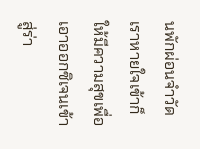นพักผ่อนจำวัด เราหายใจเข้าก็ให้มีความสุขเพื่อเอาออกซิเจนเข้าสู่ร่า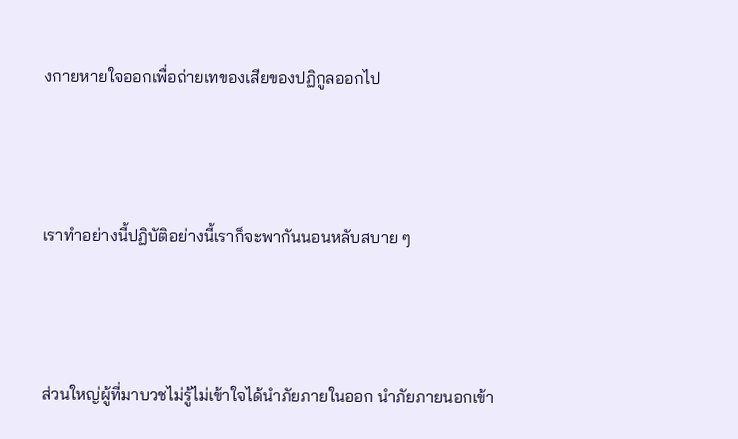งกายหายใจออกเพื่อถ่ายเทของเสียของปฏิกูลออกไป



เราทำอย่างนี้ปฏิบัติอย่างนี้เราก็จะพากันนอนหลับสบาย ๆ



ส่วนใหญ่ผู้ที่มาบวชไม่รู้ไม่เข้าใจได้นำภัยภายในออก นำภัยภายนอกเข้า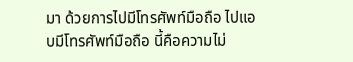มา ด้วยการไปมีโทรศัพท์มือถือ ไปแอบมีโทรศัพท์มือถือ นี้คือความไม่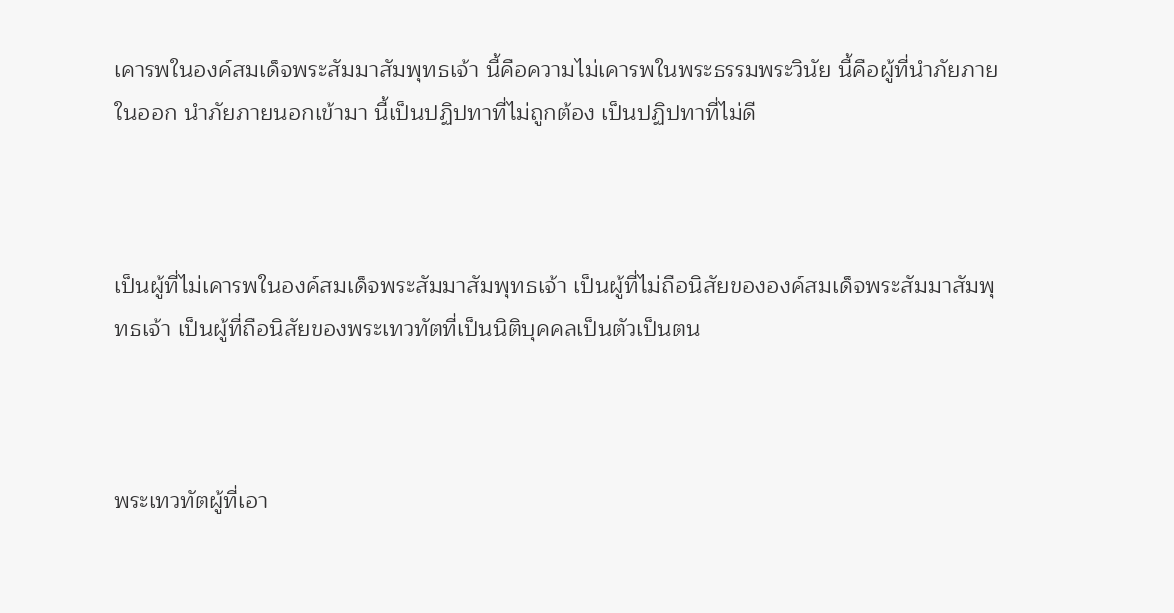เคารพในองค์สมเด็จพระสัมมาสัมพุทธเจ้า นี้คือความไม่เคารพในพระธรรมพระวินัย นี้คือผู้ที่นำภัยภายในออก นำภัยภายนอกเข้ามา นี้เป็นปฏิปทาที่ไม่ถูกต้อง เป็นปฏิปทาที่ไม่ดี



เป็นผู้ที่ไม่เคารพในองค์สมเด็จพระสัมมาสัมพุทธเจ้า เป็นผู้ที่ไม่ถือนิสัยขององค์สมเด็จพระสัมมาสัมพุทธเจ้า เป็นผู้ที่ถือนิสัยของพระเทวทัตที่เป็นนิติบุคคลเป็นตัวเป็นตน



พระเทวทัตผู้ที่เอา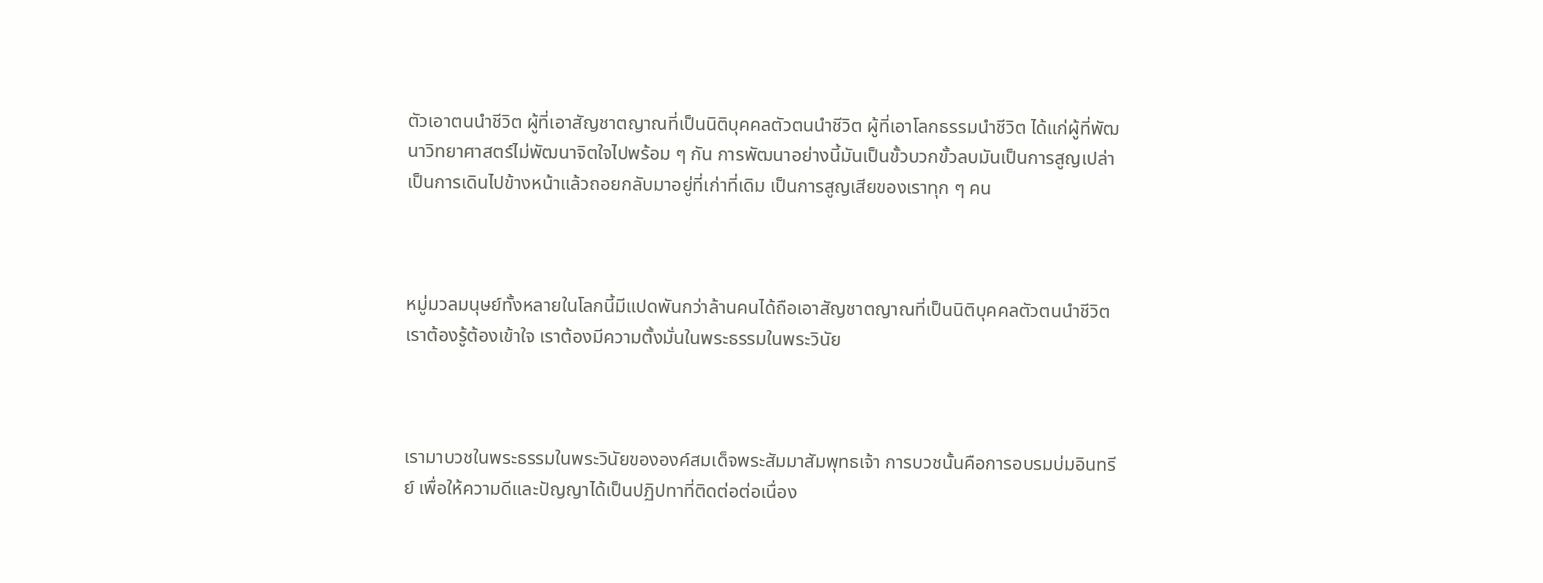ตัวเอาตนนำชีวิต ผู้ที่เอาสัญชาตญาณที่เป็นนิติบุคคลตัวตนนำชีวิต ผู้ที่เอาโลกธรรมนำชีวิต ได้แก่ผู้ที่พัฒนาวิทยาศาสตร์ไม่พัฒนาจิตใจไปพร้อม ๆ กัน การพัฒนาอย่างนี้มันเป็นขั้วบวกขั้วลบมันเป็นการสูญเปล่า เป็นการเดินไปข้างหน้าแล้วถอยกลับมาอยู่ที่เก่าที่เดิม เป็นการสูญเสียของเราทุก ๆ คน



หมู่มวลมนุษย์ทั้งหลายในโลกนี้มีแปดพันกว่าล้านคนได้ถือเอาสัญชาตญาณที่เป็นนิติบุคคลตัวตนนำชีวิต เราต้องรู้ต้องเข้าใจ เราต้องมีความตั้งมั่นในพระธรรมในพระวินัย



เรามาบวชในพระธรรมในพระวินัยขององค์สมเด็จพระสัมมาสัมพุทธเจ้า การบวชนั้นคือการอบรมบ่มอินทรีย์ เพื่อให้ความดีและปัญญาได้เป็นปฏิปทาที่ติดต่อต่อเนื่อง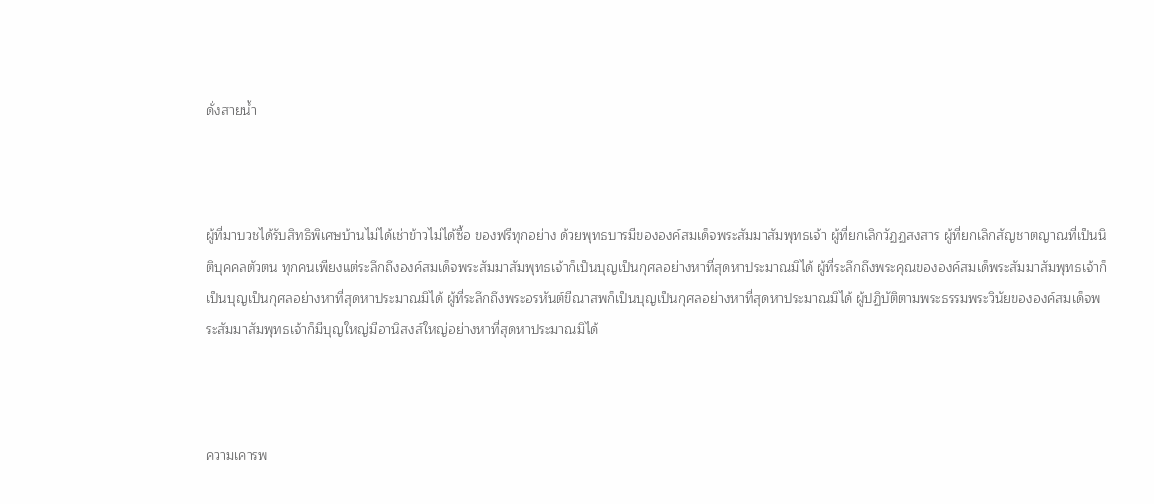ดั่งสายน้ำ



ผู้ที่มาบวชได้รับสิทธิพิเศษบ้านไม่ได้เช่าข้าวไม่ได้ซื้อ ของฟรีทุกอย่าง ด้วยพุทธบารมีขององค์สมเด็จพระสัมมาสัมพุทธเจ้า ผู้ที่ยกเลิกวัฏฏสงสาร ผู้ที่ยกเลิกสัญชาตญาณที่เป็นนิติบุคคลตัวตน ทุกคนเพียงแต่ระลึกถึงองค์สมเด็จพระสัมมาสัมพุทธเจ้าก็เป็นบุญเป็นกุศลอย่างหาที่สุดหาประมาณมิได้ ผู้ที่ระลึกถึงพระคุณขององค์สมเด็พระสัมมาสัมพุทธเจ้าก็เป็นบุญเป็นกุศลอย่างหาที่สุดหาประมาณมิได้ ผู้ที่ระลึกถึงพระอรหันต์ขีณาสพก็เป็นบุญเป็นกุศลอย่างหาที่สุดหาประมาณมิได้ ผู้ปฏิบัติตามพระธรรมพระวินัยขององค์สมเด็จพระสัมมาสัมพุทธเจ้าก็มีบุญใหญ่มีอานิสงส์ใหญ่อย่างหาที่สุดหาประมาณมิได้



ความเคารพ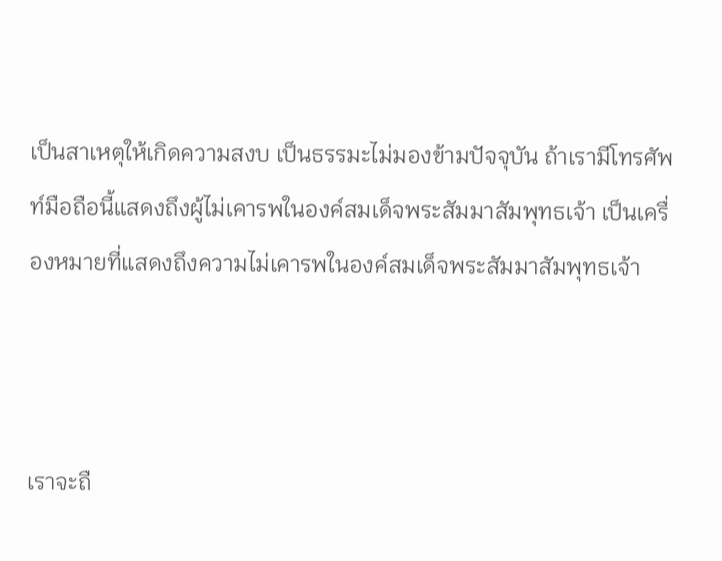เป็นสาเหตุให้เกิดความสงบ เป็นธรรมะไม่มองข้ามปัจจุบัน ถ้าเรามีโทรศัพท์มือถือนี้แสดงถึงผู้ไม่เคารพในองค์สมเด็จพระสัมมาสัมพุทธเจ้า เป็นเครื่องหมายที่แสดงถึงความไม่เคารพในองค์สมเด็จพระสัมมาสัมพุทธเจ้า



เราจะถื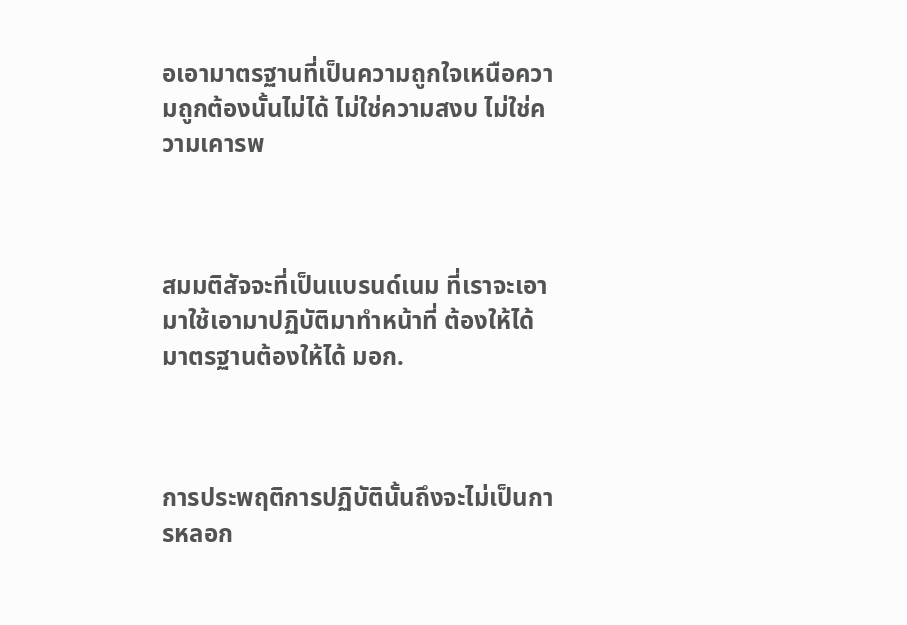อเอามาตรฐานที่เป็นความถูกใจเหนือความถูกต้องนั้นไม่ได้ ไม่ใช่ความสงบ ไม่ใช่ความเคารพ



สมมติสัจจะที่เป็นแบรนด์เนม ที่เราจะเอามาใช้เอามาปฏิบัติมาทำหน้าที่ ต้องให้ได้มาตรฐานต้องให้ได้ มอก.



การประพฤติการปฏิบัตินั้นถึงจะไม่เป็นการหลอก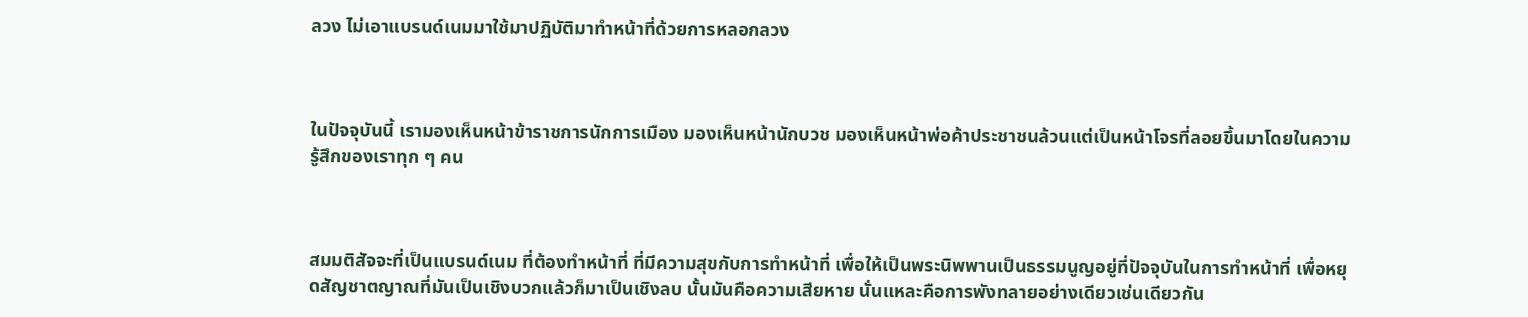ลวง ไม่เอาแบรนด์เนมมาใช้มาปฏิบัติมาทำหน้าที่ด้วยการหลอกลวง



ในปัจจุบันนี้ เรามองเห็นหน้าข้าราชการนักการเมือง มองเห็นหน้านักบวช มองเห็นหน้าพ่อค้าประชาชนล้วนแต่เป็นหน้าโจรที่ลอยขึ้นมาโดยในความรู้สึกของเราทุก ๆ คน



สมมติสัจจะที่เป็นแบรนด์เนม ที่ต้องทำหน้าที่ ที่มีความสุขกับการทำหน้าที่ เพื่อให้เป็นพระนิพพานเป็นธรรมนูญอยู่ที่ปัจจุบันในการทำหน้าที่ เพื่อหยุดสัญชาตญาณที่มันเป็นเชิงบวกแล้วก็มาเป็นเชิงลบ นั้นมันคือความเสียหาย นั่นแหละคือการพังทลายอย่างเดียวเช่นเดียวกัน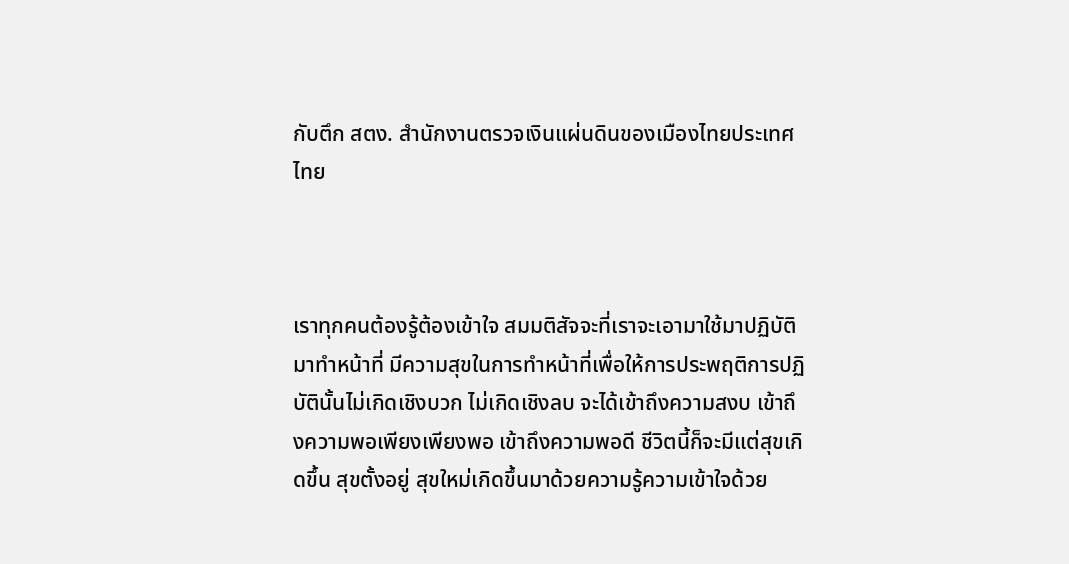กับตึก สตง. สำนักงานตรวจเงินแผ่นดินของเมืองไทยประเทศไทย



เราทุกคนต้องรู้ต้องเข้าใจ สมมติสัจจะที่เราจะเอามาใช้มาปฏิบัติมาทำหน้าที่ มีความสุขในการทำหน้าที่เพื่อให้การประพฤติการปฏิบัตินั้นไม่เกิดเชิงบวก ไม่เกิดเชิงลบ จะได้เข้าถึงความสงบ เข้าถึงความพอเพียงเพียงพอ เข้าถึงความพอดี ชีวิตนี้ก็จะมีแต่สุขเกิดขึ้น สุขตั้งอยู่ สุขใหม่เกิดขึ้นมาด้วยความรู้ความเข้าใจด้วย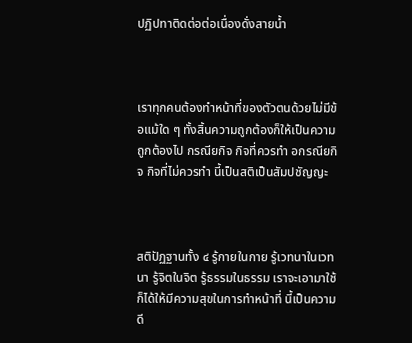ปฏิปทาติดต่อต่อเนื่องดั่งสายน้ำ



เราทุกคนต้องทำหน้าที่ของตัวตนด้วยไม่มีข้อแม้ใด ๆ ทั้งสิ้นความถูกต้องก็ให้เป็นความถูกต้องไป กรณียกิจ กิจที่ควรทำ อกรณียกิจ กิจที่ไม่ควรทำ นี้เป็นสติเป็นสัมปชัญญะ



สติปัฏฐานทั้ง ๔ รู้กายในกาย รู้เวทนาในเวทนา รู้จิตในจิต รู้ธรรมในธรรม เราจะเอามาใช้ก็ได้ให้มีความสุขในการทำหน้าที่ นี้เป็นความดี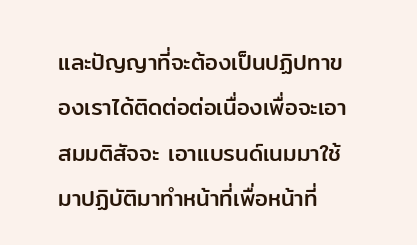และปัญญาที่จะต้องเป็นปฏิปทาของเราได้ติดต่อต่อเนื่องเพื่อจะเอาสมมติสัจจะ เอาแบรนด์เนมมาใช้มาปฏิบัติมาทำหน้าที่เพื่อหน้าที่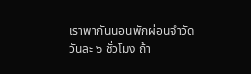เราพากันนอนพักผ่อนจำวัดวันละ ๖ ชั่วโมง ถ้า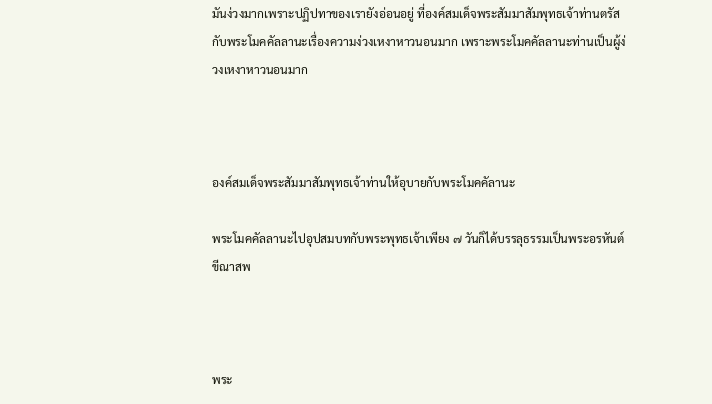มันง่วงมากเพราะปฏิปทาของเรายังอ่อนอยู่ ที่องค์สมเด็จพระสัมมาสัมพุทธเจ้าท่านตรัสกับพระโมคคัลลานะเรื่องความง่วงเหงาหาวนอนมาก เพราะพระโมคคัลลานะท่านเป็นผู้ง่วงเหงาหาวนอนมาก



องค์สมเด็จพระสัมมาสัมพุทธเจ้าท่านให้อุบายกับพระโมคคัลานะ

พระโมคคัลลานะไปอุปสมบทกับพระพุทธเจ้าเพียง ๗ วันก็ได้บรรลุธรรมเป็นพระอรหันต์ขีณาสพ



พระ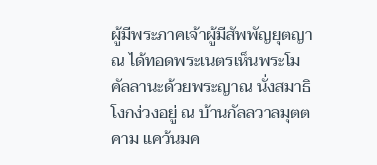ผู้มีพระภาคเจ้าผู้มีสัพพัญยุตญาณ ได้ทอดพระเนตรเห็นพระโมคัลลานะด้วยพระญาณ นั่งสมาธิโงกง่วงอยู่ ณ บ้านกัลลวาลมุตตคาม แคว้นมค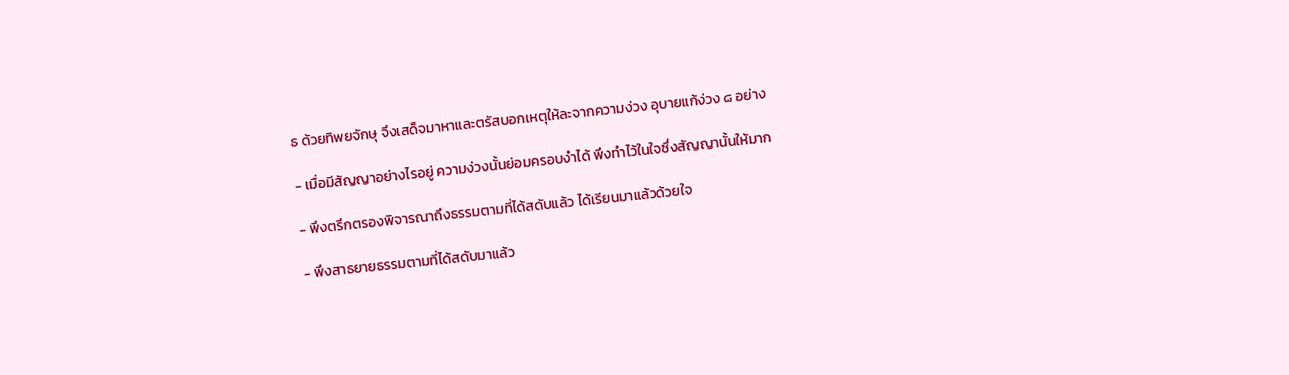ธ ด้วยทิพยจักษุ จึงเสด็จมาหาและตรัสบอกเหตุให้ละจากความง่วง อุบายแก้ง่วง ๘ อย่าง

- เมื่อมีสัญญาอย่างไรอยู่ ความง่วงนั้นย่อมครอบงำได้ พึงทำไว้ในใจซึ่งสัญญานั้นให้มาก

- พึงตรึกตรองพิจารณาถึงธรรมตามที่ได้สดับแล้ว ได้เรียนมาแล้วด้วยใจ

- พึงสาธยายธรรมตามที่ได้สดับมาแล้ว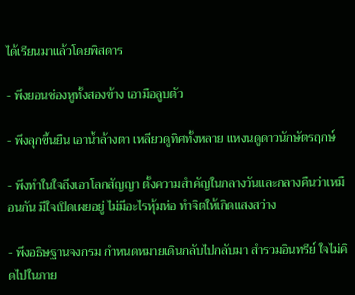ได้เรียนมาแล้วโดยพิสดาร

- พึงยอนช่องหูทั้งสองข้าง เอามือลูบตัว

- พึงลุกขึ้นยืน เอาน้ำล้างตา เหลียวดูทิศทั้งหลาย แหงนดูดาวนักษัตรฤกษ์

- พึงทำในใจถึงเอาโลกสัญญา ตั้งความสำคัญในกลางวันและกลางคืนว่าเหมือนกัน มีใจเปิดเผยอยู่ ไม่มีอะไรหุ้มห่อ ทำจิตให้เกิดแสงสว่าง

- พึงอธิษฐานจงกรม กำหนดหมายเดินกลับไปกลับมา สำรวมอินทรีย์ ใจไม่คิดไปในภาย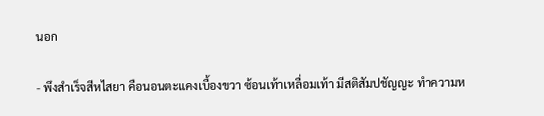นอก

- พึงสำเร็จสีหไสยา คือนอนตะแคงเบื้องขวา ซ้อนเท้าเหลื่อมเท้า มีสติสัมปชัญญะ ทำความห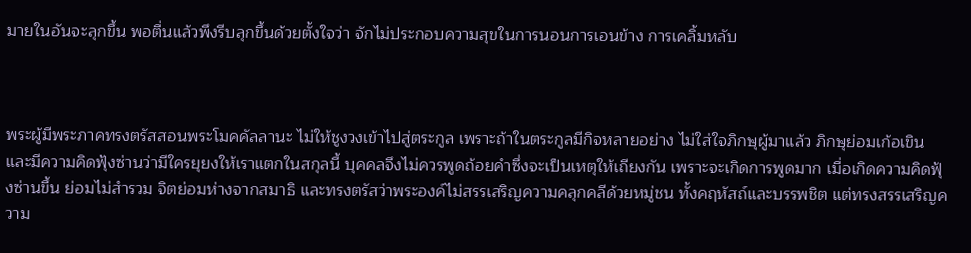มายในอันจะลุกขึ้น พอตื่นแล้วพึงรีบลุกขึ้นด้วยตั้งใจว่า จักไม่ประกอบความสุขในการนอนการเอนข้าง การเคลิ้มหลับ



พระผู้มีพระภาคทรงตรัสสอนพระโมคคัลลานะ ไม่ให้ชูงวงเข้าไปสู่ตระกูล เพราะถ้าในตระกูลมีกิจหลายอย่าง ไม่ใส่ใจภิกษุผู้มาแล้ว ภิกษุย่อมเก้อเขิน และมีความคิดฟุ้งซ่านว่ามีใครยุยงให้เราแตกในสกุลนี้ บุคคลจึงไม่ควรพูดถ้อยคำซึ่งจะเป็นเหตุให้เถียงกัน เพราะจะเกิดการพูดมาก เมื่อเกิดความคิดฟุ้งซ่านขึ้น ย่อมไม่สำรวม จิตย่อมห่างจากสมาธิ และทรงตรัสว่าพระองค์ไม่สรรเสริญความคลุกคลีด้วยหมู่ชน ทั้งคฤหัสถ์และบรรพชิต แต่ทรงสรรเสริญความ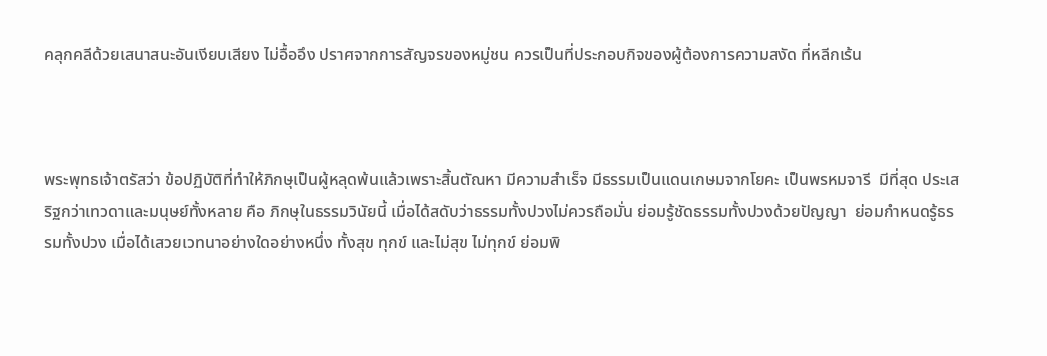คลุกคลีด้วยเสนาสนะอันเงียบเสียง ไม่อื้ออึง ปราศจากการสัญจรของหมู่ชน ควรเป็นที่ประกอบกิจของผู้ต้องการความสงัด ที่หลีกเร้น



พระพุทธเจ้าตรัสว่า ข้อปฏิบัติที่ทำให้ภิกษุเป็นผู้หลุดพ้นแล้วเพราะสิ้นตัณหา มีความสำเร็จ มีธรรมเป็นแดนเกษมจากโยคะ เป็นพรหมจารี  มีที่สุด ประเสริฐกว่าเทวดาและมนุษย์ทั้งหลาย คือ ภิกษุในธรรมวินัยนี้ เมื่อได้สดับว่าธรรมทั้งปวงไม่ควรถือมั่น ย่อมรู้ชัดธรรมทั้งปวงด้วยปัญญา  ย่อมกำหนดรู้ธรรมทั้งปวง เมื่อได้เสวยเวทนาอย่างใดอย่างหนึ่ง ทั้งสุข ทุกข์ และไม่สุข ไม่ทุกข์ ย่อมพิ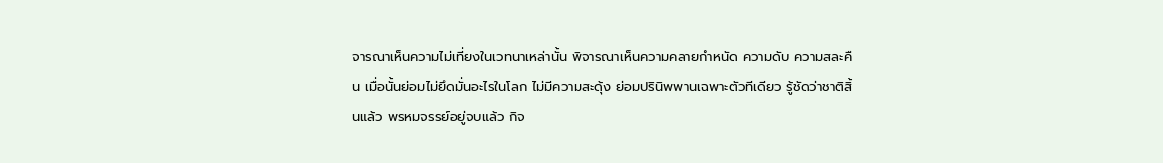จารณาเห็นความไม่เที่ยงในเวทนาเหล่านั้น พิจารณาเห็นความคลายกำหนัด ความดับ ความสละคืน เมื่อนั้นย่อมไม่ยึดมั่นอะไรในโลก ไม่มีความสะดุ้ง ย่อมปรินิพพานเฉพาะตัวทีเดียว รู้ชัดว่าชาติสิ้นแล้ว พรหมจรรย์อยู่จบแล้ว กิจ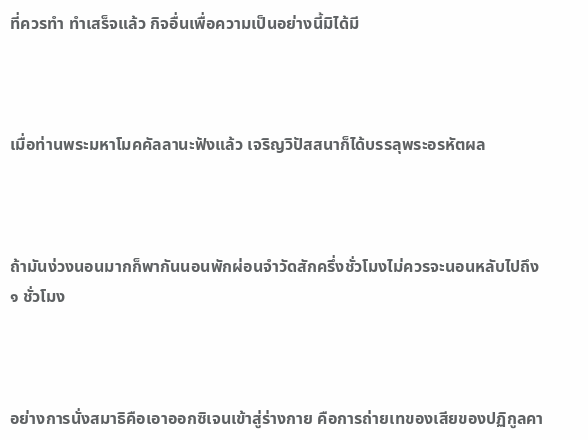ที่ควรทำ ทำเสร็จแล้ว กิจอื่นเพื่อความเป็นอย่างนี้มิได้มี



เมื่อท่านพระมหาโมคคัลลานะฟังแล้ว เจริญวิปัสสนาก็ได้บรรลุพระอรหัตผล



ถ้ามันง่วงนอนมากก็พากันนอนพักผ่อนจำวัดสักครึ่งชั่วโมงไม่ควรจะนอนหลับไปถึง ๑ ชั่วโมง



อย่างการนั่งสมาธิคือเอาออกซิเจนเข้าสู่ร่างกาย คือการถ่ายเทของเสียของปฏิกูลคา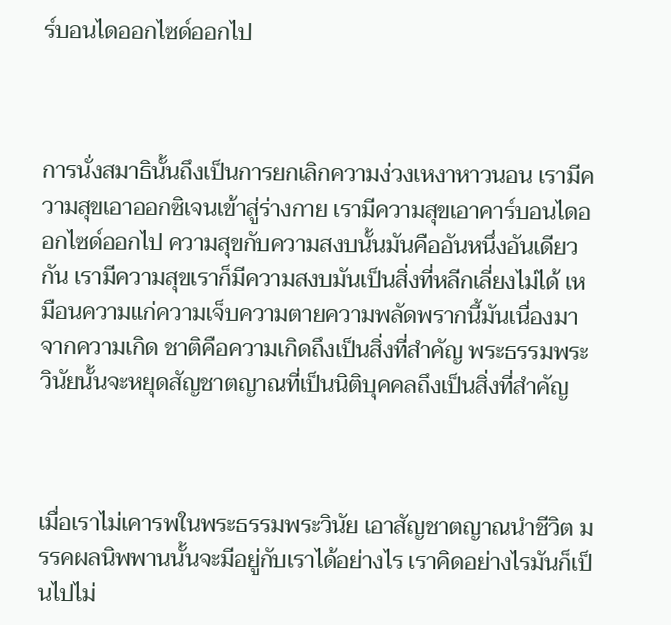ร์บอนไดออกไซด์ออกไป



การนั่งสมาธินั้นถึงเป็นการยกเลิกความง่วงเหงาหาวนอน เรามีความสุขเอาออกซิเจนเข้าสู่ร่างกาย เรามีความสุขเอาคาร์บอนไดออกไซด์ออกไป ความสุขกับความสงบนั้นมันคืออันหนึ่งอันเดียวกัน เรามีความสุขเราก็มีความสงบมันเป็นสิ่งที่หลีกเลี่ยงไม่ได้ เหมือนความแก่ความเจ็บความตายความพลัดพรากนี้มันเนื่องมาจากความเกิด ชาติคือความเกิดถึงเป็นสิ่งที่สำคัญ พระธรรมพระวินัยนั้นจะหยุดสัญชาตญาณที่เป็นนิติบุคคลถึงเป็นสิ่งที่สำคัญ



เมื่อเราไม่เคารพในพระธรรมพระวินัย เอาสัญชาตญาณนำชีวิต มรรคผลนิพพานนั้นจะมีอยู่กับเราได้อย่างไร เราคิดอย่างไรมันก็เป็นไปไม่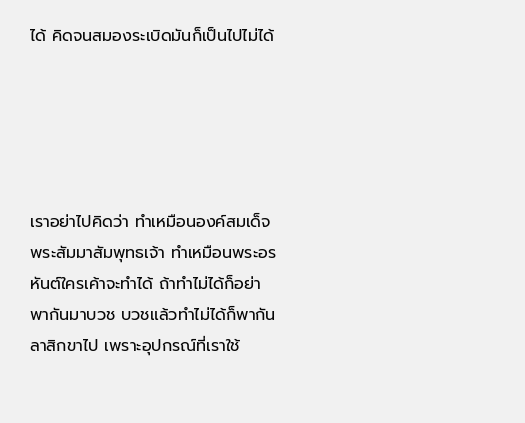ได้ คิดจนสมองระเบิดมันก็เป็นไปไม่ได้





เราอย่าไปคิดว่า ทำเหมือนองค์สมเด็จพระสัมมาสัมพุทธเจ้า ทำเหมือนพระอรหันต์ใครเค้าจะทำได้ ถ้าทำไม่ได้ก็อย่าพากันมาบวช บวชแล้วทำไม่ได้ก็พากันลาสิกขาไป เพราะอุปกรณ์ที่เราใช้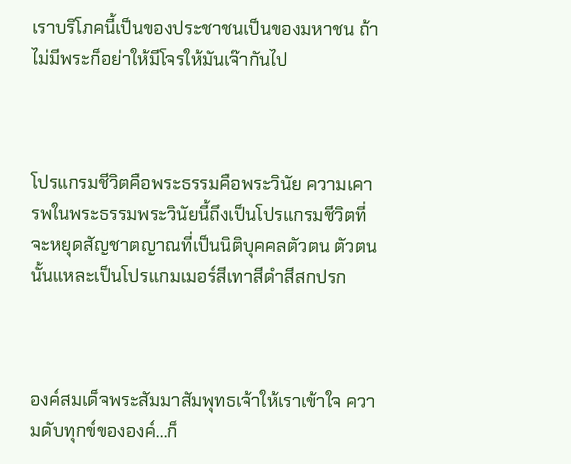เราบริโภคนี้เป็นของประชาชนเป็นของมหาชน ถ้าไม่มีพระก็อย่าให้มีโจรให้มันเจ๊ากันไป



โปรแกรมชีวิตคือพระธรรมคือพระวินัย ความเคารพในพระธรรมพระวินัยนี้ถึงเป็นโปรแกรมชีวิตที่จะหยุดสัญชาตญาณที่เป็นนิติบุคคลตัวตน ตัวตนนั้นแหละเป็นโปรแกมเมอร์สีเทาสีดำสีสกปรก



องค์สมเด็จพระสัมมาสัมพุทธเจ้าให้เราเข้าใจ ความดับทุกข์ขององค์...ก็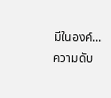มีในองค์... ความดับ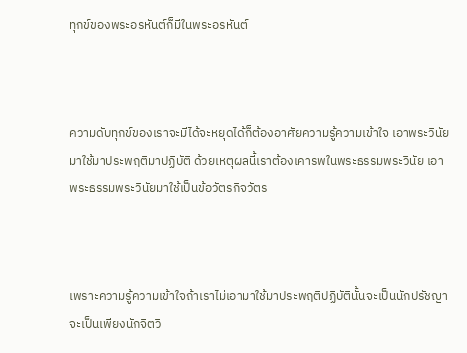ทุกข์ของพระอรหันต์ก็มีในพระอรหันต์



ความดับทุกข์ของเราจะมีได้จะหยุดได้ก็ต้องอาศัยความรู้ความเข้าใจ เอาพระวินัยมาใช้มาประพฤติมาปฏิบัติ ด้วยเหตุผลนี้เราต้องเคารพในพระธรรมพระวินัย เอาพระธรรมพระวินัยมาใช้เป็นข้อวัตรกิจวัตร



เพราะความรู้ความเข้าใจถ้าเราไม่เอามาใช้มาประพฤติปฏิบัตินั้นจะเป็นนักปรัชญาจะเป็นเพียงนักจิตวิ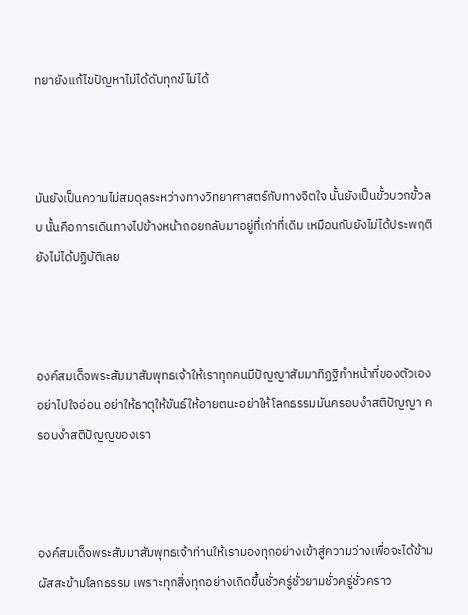ทยายังแก้ไขปัญหาไม่ได้ดับทุกข์ไม่ได้



มันยังเป็นความไม่สมดุลระหว่างทางวิทยาศาสตร์กับทางจิตใจ นั้นยังเป็นขั้วบวกขั้วลบ นั้นคือการเดินทางไปข้างหน้าถอยกลับมาอยู่ที่เก่าที่เดิม เหมือนกับยังไม่ได้ประพฤติยังไม่ได้ปฏิบัติเลย



องค์สมเด็จพระสัมมาสัมพุทธเจ้าให้เราทุกคนมีปัญญาสัมมาทิฏฐิทำหน้าที่ของตัวเอง อย่าไปใจอ่อน อย่าให้ธาตุให้ขันธ์ให้อายตนะอย่าให้โลกธรรมมันครอบงำสติปัญญา ครอบงำสติปัญญของเรา



องค์สมเด็จพระสัมมาสัมพุทธเจ้าท่านให้เรามองทุกอย่างเข้าสู่ความว่างเพื่อจะได้ข้ามผัสสะข้ามโลกธรรม เพราะทุกสิ่งทุกอย่างเกิดขึ้นชั่วครู่ชั่วยามชั่วครู่ชั่วคราว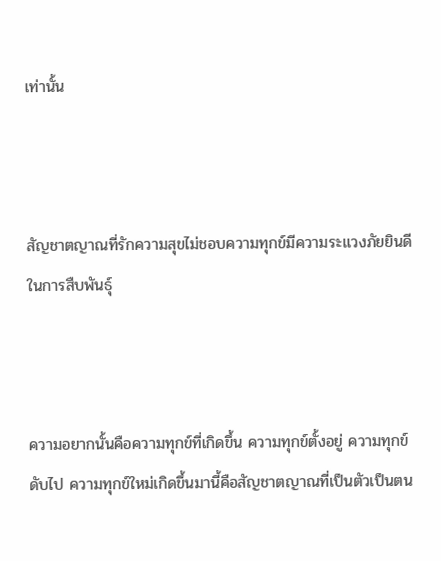เท่านั้น



สัญชาตญาณที่รักความสุขไม่ชอบความทุกข์มีความระแวงภัยยินดีในการสืบพันธุ์



ความอยากนั้นคือความทุกข์ที่เกิดขึ้น ความทุกข์ตั้งอยู่ ความทุกข์ดับไป ความทุกข์ใหม่เกิดขึ้นมานี้คือสัญชาตญาณที่เป็นตัวเป็นตน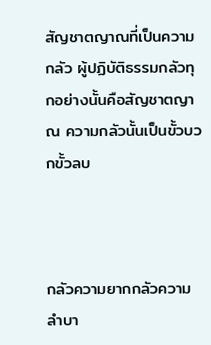สัญชาตญาณที่เป็นความกลัว ผู้ปฏิบัติธรรมกลัวทุกอย่างนั้นคือสัญชาตญาณ ความกลัวนั้นเป็นขั้วบวกขั้วลบ



กลัวความยากกลัวความลำบา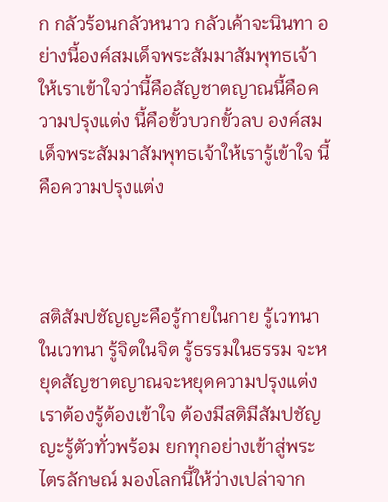ก กลัวร้อนกลัวหนาว กลัวเค้าจะนินทา อย่างนี้องค์สมเด็จพระสัมมาสัมพุทธเจ้าให้เราเข้าใจว่านี้คือสัญชาตญาณนี้คือความปรุงแต่ง นี้คือขั้วบวกขั้วลบ องค์สมเด็จพระสัมมาสัมพุทธเจ้าให้เรารู้เข้าใจ นี้คือความปรุงแต่ง



สติสัมปชัญญะคือรู้กายในกาย รู้เวทนาในเวทนา รู้จิตในจิต รู้ธรรมในธรรม จะหยุดสัญชาตญาณจะหยุดความปรุงแต่ง เราต้องรู้ต้องเข้าใจ ต้องมีสติมีสัมปชัญญะรู้ตัวทั่วพร้อม ยกทุกอย่างเข้าสู่พระไตรลักษณ์ มองโลกนี้ให้ว่างเปล่าจาก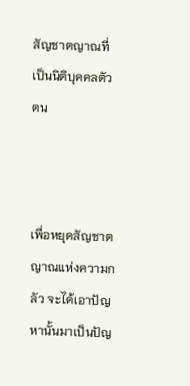สัญชาตญาณที่เป็นนิติบุคคลตัวตน



เพื่อหยุดสัญชาตญาณแห่งความกลัว จะได้เอาปัญหานั้นมาเป็นปัญ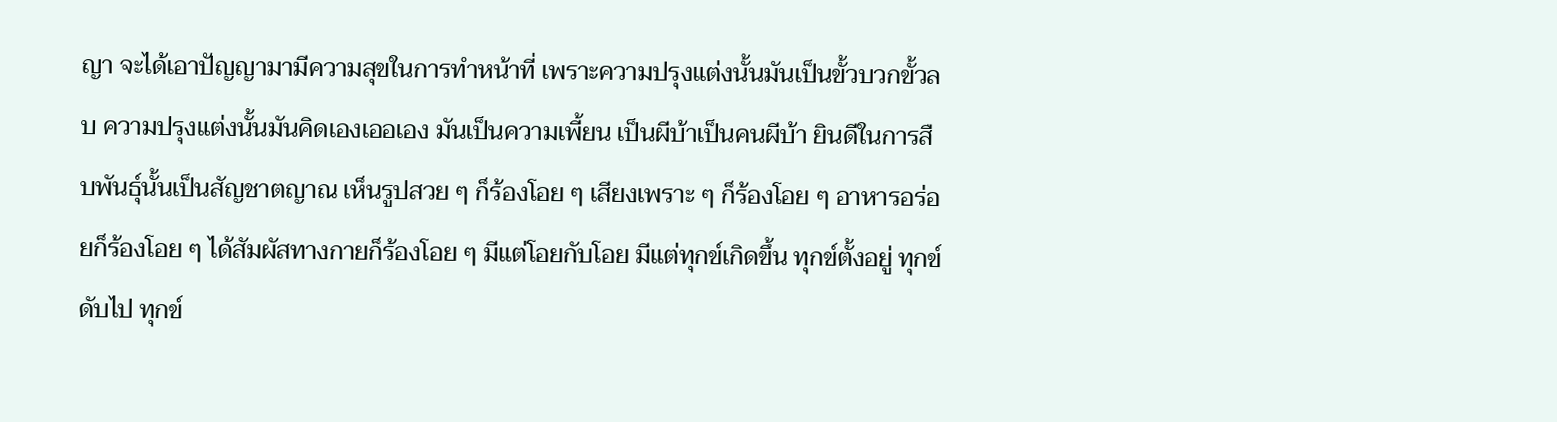ญา จะได้เอาปัญญามามีความสุขในการทำหน้าที่ เพราะความปรุงแต่งนั้นมันเป็นขั้วบวกขั้วลบ ความปรุงแต่งนั้นมันคิดเองเออเอง มันเป็นความเพี้ยน เป็นผีบ้าเป็นคนผีบ้า ยินดีในการสืบพันธุ์นั้นเป็นสัญชาตญาณ เห็นรูปสวย ๆ ก็ร้องโอย ๆ เสียงเพราะ ๆ ก็ร้องโอย ๆ อาหารอร่อยก็ร้องโอย ๆ ได้สัมผัสทางกายก็ร้องโอย ๆ มีแต่โอยกับโอย มีแต่ทุกข์เกิดขึ้น ทุกข์ตั้งอยู่ ทุกข์ดับไป ทุกข์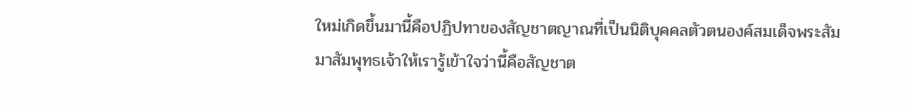ใหม่เกิดขึ้นมานี้คือปฏิปทาของสัญชาตญาณที่เป็นนิติบุคคลตัวตนองค์สมเด็จพระสัมมาสัมพุทธเจ้าให้เรารู้เข้าใจว่านี้คือสัญชาต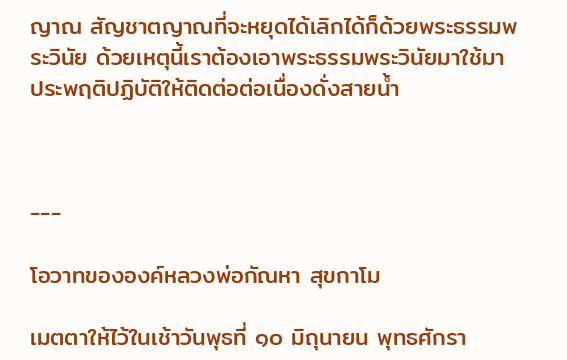ญาณ สัญชาตญาณที่จะหยุดได้เลิกได้ก็ด้วยพระธรรมพระวินัย ด้วยเหตุนี้เราต้องเอาพระธรรมพระวินัยมาใช้มาประพฤติปฏิบัติให้ติดต่อต่อเนื่องดั่งสายน้ำ



---

โอวาทขององค์หลวงพ่อกัณหา สุขกาโม

เมตตาให้ไว้ในเช้าวันพุธที่ ๑๐ มิถุนายน พุทธศักรา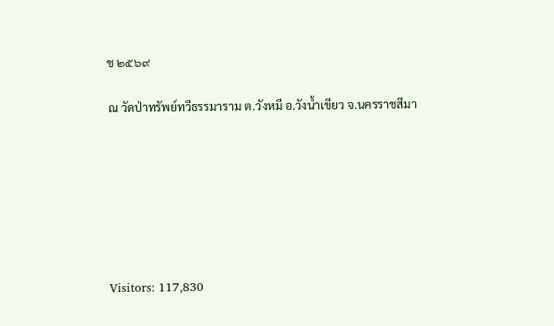ช ๒๕๖๙

ณ วัดป่าทรัพย์ทวีธรรมาราม ต.วังหมี อ.วังน้ำเขียว จ.นครราชสีมา







Visitors: 117,830